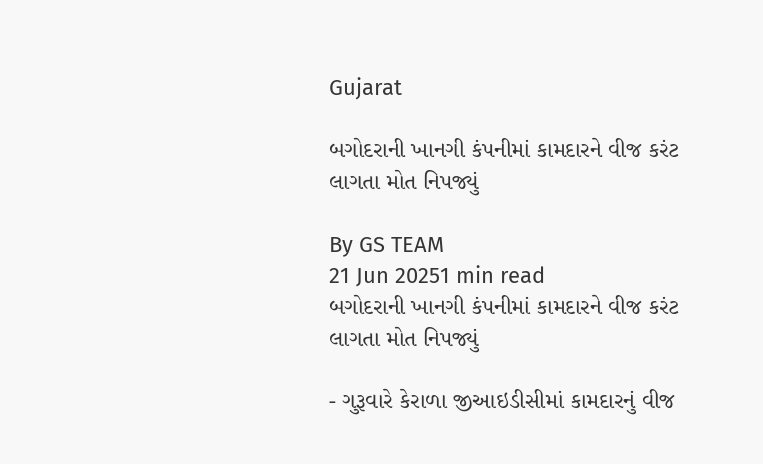Gujarat

બગોદરાની ખાનગી કંપનીમાં કામદારને વીજ કરંટ લાગતા મોત નિપજ્યું

By GS TEAM
21 Jun 20251 min read
બગોદરાની ખાનગી કંપનીમાં કામદારને વીજ કરંટ લાગતા મોત નિપજ્યું

- ગુરૂવારે કેરાળા જીઆઇડીસીમાં કામદારનું વીજ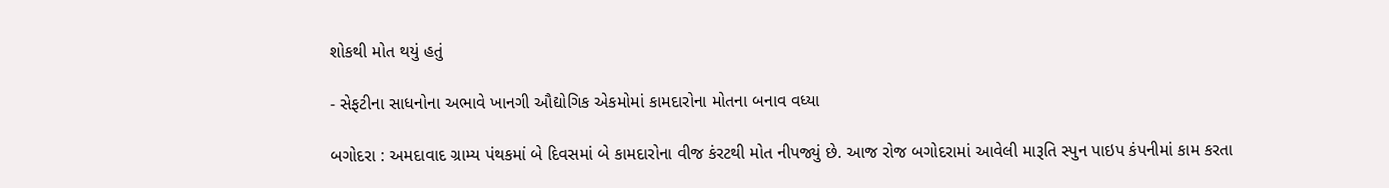શોકથી મોત થયું હતું

- સેફટીના સાધનોના અભાવે ખાનગી ઔદ્યોગિક એકમોમાં કામદારોના મોતના બનાવ વધ્યા

બગોદરા : અમદાવાદ ગ્રામ્ય પંથકમાં બે દિવસમાં બે કામદારોના વીજ કંરટથી મોત નીપજ્યું છે. આજ રોજ બગોદરામાં આવેલી મારૂતિ સ્પુન પાઇપ કંપનીમાં કામ કરતા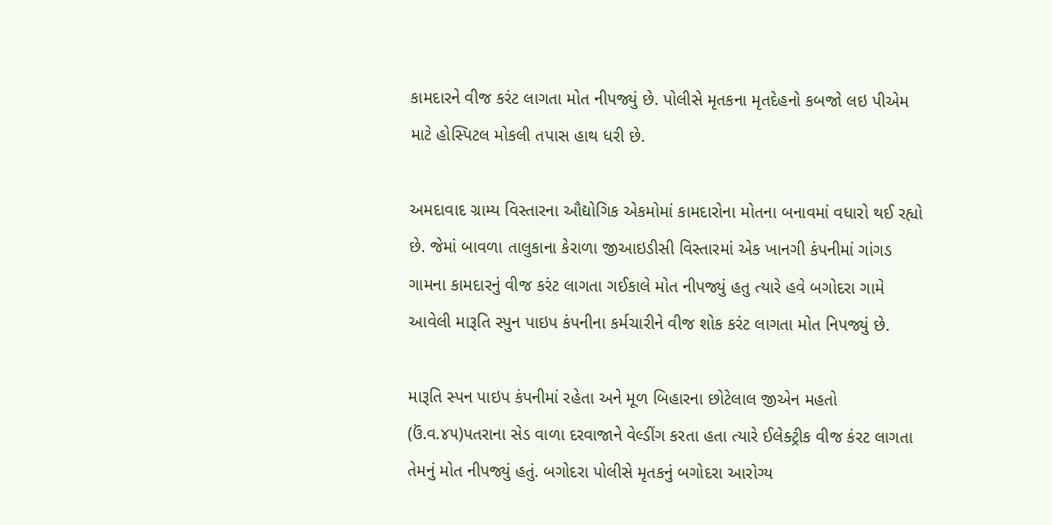કામદારને વીજ કરંટ લાગતા મોત નીપજ્યું છે. પોલીસે મૃતકના મૃતદેહનો કબજો લઇ પીએમ માટે હોસ્પિટલ મોકલી તપાસ હાથ ધરી છે.

અમદાવાદ ગ્રામ્ય વિસ્તારના ઔદ્યોગિક એકમોમાં કામદારોના મોતના બનાવમાં વધારો થઈ રહ્યો છે. જેમાં બાવળા તાલુકાના કેરાળા જીઆઇડીસી વિસ્તારમાં એક ખાનગી કંપનીમાં ગાંગડ ગામના કામદારનું વીજ કરંટ લાગતા ગઈકાલે મોત નીપજ્યું હતુ ત્યારે હવે બગોદરા ગામે આવેલી મારૂતિ સ્પુન પાઇપ કંપનીના કર્મચારીને વીજ શોક કરંટ લાગતા મોત નિપજ્યું છે.

મારૂતિ સ્પન પાઇપ કંપનીમાં રહેતા અને મૂળ બિહારના છોટેલાલ જીએન મહતો (ઉં.વ.૪૫)પતરાના સેડ વાળા દરવાજાને વેલ્ડીંગ કરતા હતા ત્યારે ઈલેક્ટ્રીક વીજ કંરટ લાગતા તેમનું મોત નીપજ્યું હતું. બગોદરા પોલીસે મૃતકનું બગોદરા આરોગ્ય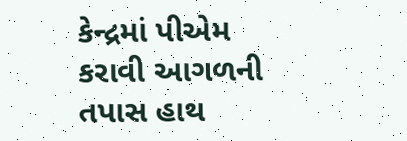કેન્દ્રમાં પીએમ કરાવી આગળની તપાસ હાથ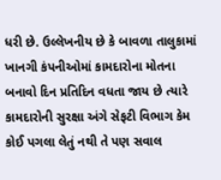ધરી છે. ઉલ્લેખનીય છે કે બાવળા તાલુકામાં ખાનગી કંપનીઓમાં કામદારોના મોતના બનાવો દિન પ્રતિદિન વધતા જાય છે ત્યારે કામદારોની સુરક્ષા અંગે સેફટી વિભાગ કેમ કોઈ પગલા લેતું નથી તે પણ સવાલ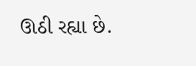ઊઠી રહ્યા છે.